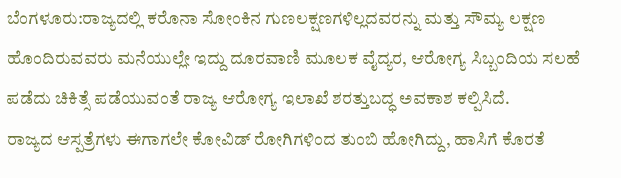ಬೆಂಗಳೂರು:ರಾಜ್ಯದಲ್ಲಿ ಕರೊನಾ ಸೋಂಕಿನ ಗುಣಲಕ್ಷಣಗಳಿಲ್ಲದವರನ್ನು ಮತ್ತು ಸೌಮ್ಯ ಲಕ್ಷಣ ಹೊಂದಿರುವವರು ಮನೆಯುಲ್ಲೇ ಇದ್ದು ದೂರವಾಣಿ ಮೂಲಕ ವೈದ್ಯರ, ಆರೋಗ್ಯ ಸಿಬ್ಬಂದಿಯ ಸಲಹೆ ಪಡೆದು ಚಿಕಿತ್ಸೆ ಪಡೆಯುವಂತೆ ರಾಜ್ಯ ಆರೋಗ್ಯ ಇಲಾಖೆ ಶರತ್ತುಬದ್ಧ ಅವಕಾಶ ಕಲ್ಪಿಸಿದೆ.
ರಾಜ್ಯದ ಆಸ್ಪತ್ರೆಗಳು ಈಗಾಗಲೇ ಕೋವಿಡ್ ರೋಗಿಗಳಿಂದ ತುಂಬಿ ಹೋಗಿದ್ದು, ಹಾಸಿಗೆ ಕೊರತೆ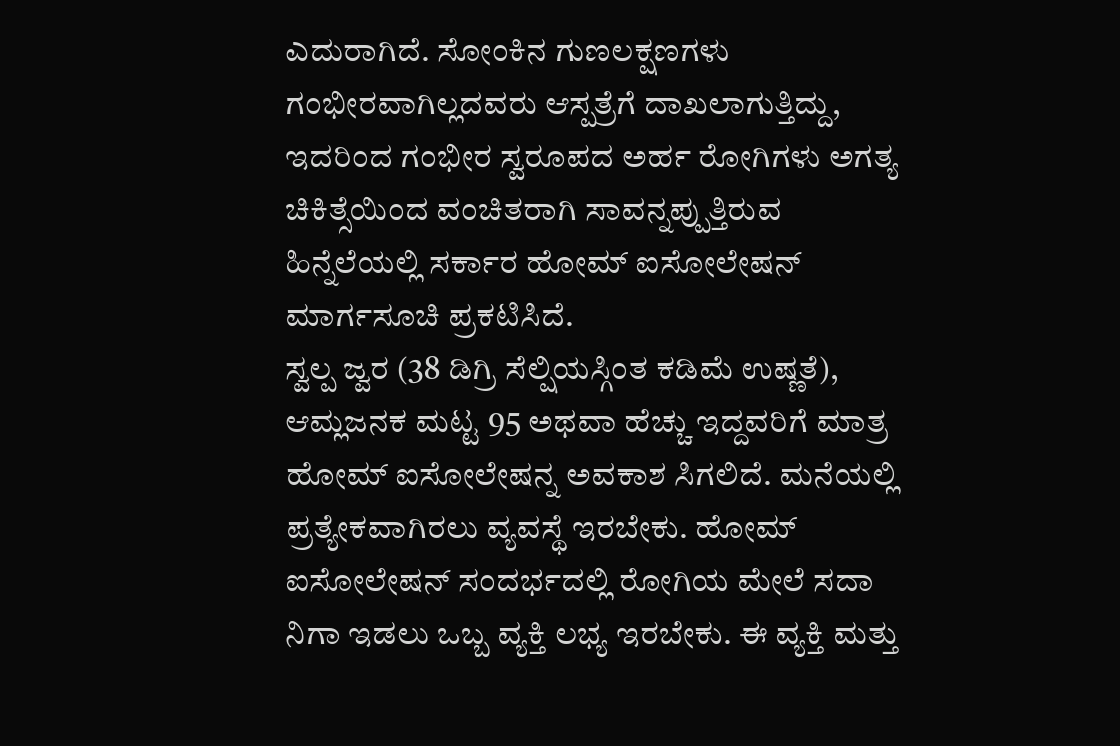ಎದುರಾಗಿದೆ. ಸೋಂಕಿನ ಗುಣಲಕ್ಷಣಗಳು ಗಂಭೀರವಾಗಿಲ್ಲದವರು ಆಸ್ಪತ್ರೆಗೆ ದಾಖಲಾಗುತ್ತಿದ್ದು, ಇದರಿಂದ ಗಂಭೀರ ಸ್ವರೂಪದ ಅರ್ಹ ರೋಗಿಗಳು ಅಗತ್ಯ ಚಿಕಿತ್ಸೆಯಿಂದ ವಂಚಿತರಾಗಿ ಸಾವನ್ನಪ್ಪುತ್ತಿರುವ ಹಿನ್ನೆಲೆಯಲ್ಲಿ ಸರ್ಕಾರ ಹೋಮ್ ಐಸೋಲೇಷನ್ ಮಾರ್ಗಸೂಚಿ ಪ್ರಕಟಿಸಿದೆ.
ಸ್ವಲ್ಪ ಜ್ವರ (38 ಡಿಗ್ರಿ ಸೆಲ್ಷಿಯಸ್ಗಿಂತ ಕಡಿಮೆ ಉಷ್ಣತೆ), ಆಮ್ಲಜನಕ ಮಟ್ಟ 95 ಅಥವಾ ಹೆಚ್ಚು ಇದ್ದವರಿಗೆ ಮಾತ್ರ ಹೋಮ್ ಐಸೋಲೇಷನ್ನ ಅವಕಾಶ ಸಿಗಲಿದೆ. ಮನೆಯಲ್ಲಿ ಪ್ರತ್ಯೇಕವಾಗಿರಲು ವ್ಯವಸ್ಥೆ ಇರಬೇಕು. ಹೋಮ್ ಐಸೋಲೇಷನ್ ಸಂದರ್ಭದಲ್ಲಿ ರೋಗಿಯ ಮೇಲೆ ಸದಾ ನಿಗಾ ಇಡಲು ಒಬ್ಬ ವ್ಯಕ್ತಿ ಲಭ್ಯ ಇರಬೇಕು. ಈ ವ್ಯಕ್ತಿ ಮತ್ತು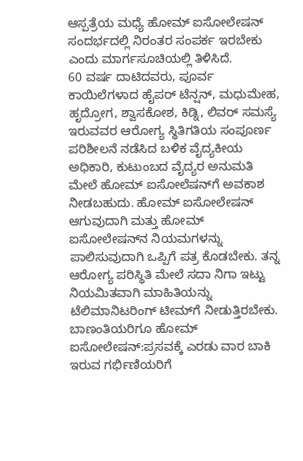ಆಸ್ಪತ್ರೆಯ ಮಧ್ಯೆ ಹೋಮ್ ಐಸೋಲೇಷನ್ ಸಂದರ್ಭದಲ್ಲಿ ನಿರಂತರ ಸಂಪರ್ಕ ಇರಬೇಕು ಎಂದು ಮಾರ್ಗಸೂಚಿಯಲ್ಲಿ ತಿಳಿಸಿದೆ.
60 ವರ್ಷ ದಾಟಿದವರು, ಪೂರ್ವ ಕಾಯಿಲೆಗಳಾದ ಹೈಪರ್ ಟೆನ್ಷನ್, ಮಧುಮೇಹ, ಹೃದ್ರೋಗ, ಶ್ವಾಸಕೋಶ, ಕಿಡ್ನಿ, ಲಿವರ್ ಸಮಸ್ಯೆ ಇರುವವರ ಆರೋಗ್ಯ ಸ್ಥಿತಿಗತಿಯ ಸಂಪೂರ್ಣ ಪರಿಶೀಲನೆ ನಡೆಸಿದ ಬಳಿಕ ವೈದ್ಯಕೀಯ ಅಧಿಕಾರಿ, ಕುಟುಂಬದ ವೈದ್ಯರ ಅನುಮತಿ ಮೇಲೆ ಹೋಮ್ ಐಸೋಲೆಷನ್‌ಗೆ ಅವಕಾಶ ನೀಡಬಹುದು. ಹೋಮ್ ಐಸೋಲೇಷನ್ ಆಗುವುದಾಗಿ ಮತ್ತು ಹೋಮ್ ಐಸೋಲೇಷನ್‌ನ ನಿಯಮಗಳನ್ನು ಪಾಲಿಸುವುದಾಗಿ ಒಪ್ಪಿಗೆ ಪತ್ರ ಕೊಡಬೇಕು. ತನ್ನ ಆರೋಗ್ಯ ಪರಿಸ್ಥಿತಿ ಮೇಲೆ ಸದಾ ನಿಗಾ ಇಟ್ಟು ನಿಯಮಿತವಾಗಿ ಮಾಹಿತಿಯನ್ನು ಟೆಲಿಮಾನಿಟರಿಂಗ್ ಟೀಮ್‌ಗೆ ನೀಡುತ್ತಿರಬೇಕು.
ಬಾಣಂತಿಯರಿಗೂ ಹೋಮ್ ಐಸೋಲೇಷನ್:ಪ್ರಸವಕ್ಕೆ ಎರಡು ವಾರ ಬಾಕಿ ಇರುವ ಗರ್ಭಿಣಿಯರಿಗೆ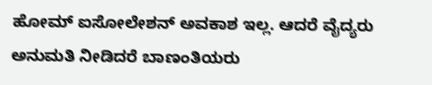ಹೋಮ್ ಐಸೋಲೇಶನ್ ಅವಕಾಶ ಇಲ್ಲ. ಆದರೆ ವೈದ್ಯರು ಅನುಮತಿ ನೀಡಿದರೆ ಬಾಣಂತಿಯರು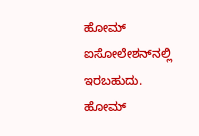ಹೋಮ್ ಐಸೋಲೇಶನ್‌ನಲ್ಲಿ ಇರಬಹುದು.
ಹೋಮ್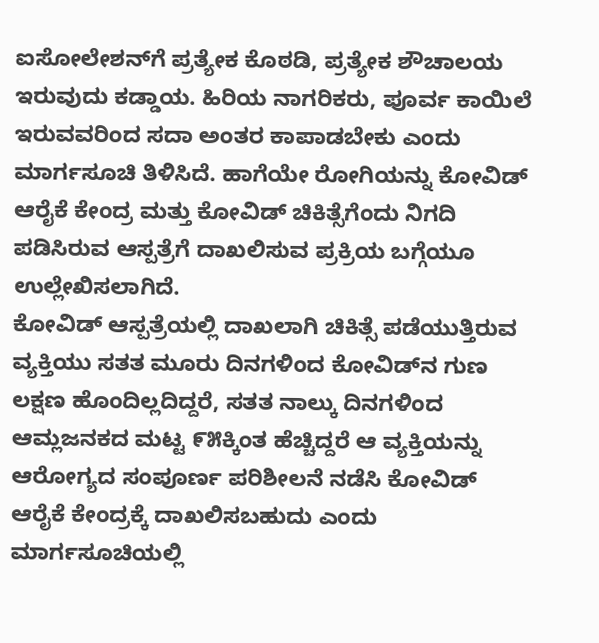ಐಸೋಲೇಶನ್‌ಗೆ ಪ್ರತ್ಯೇಕ ಕೊಠಡಿ, ಪ್ರತ್ಯೇಕ ಶೌಚಾಲಯ ಇರುವುದು ಕಡ್ಡಾಯ. ಹಿರಿಯ ನಾಗರಿಕರು, ಪೂರ್ವ ಕಾಯಿಲೆ ಇರುವವರಿಂದ ಸದಾ ಅಂತರ ಕಾಪಾಡಬೇಕು ಎಂದು ಮಾರ್ಗಸೂಚಿ ತಿಳಿಸಿದೆ. ಹಾಗೆಯೇ ರೋಗಿಯನ್ನು ಕೋವಿಡ್ ಆರೈಕೆ ಕೇಂದ್ರ ಮತ್ತು ಕೋವಿಡ್ ಚಿಕಿತ್ಸೆಗೆಂದು ನಿಗದಿ ಪಡಿಸಿರುವ ಆಸ್ಪತ್ರೆಗೆ ದಾಖಲಿಸುವ ಪ್ರಕ್ರಿಯ ಬಗ್ಗೆಯೂ ಉಲ್ಲೇಖಿಸಲಾಗಿದೆ.
ಕೋವಿಡ್ ಆಸ್ಪತ್ರೆಯಲ್ಲಿ ದಾಖಲಾಗಿ ಚಿಕಿತ್ಸೆ ಪಡೆಯುತ್ತಿರುವ ವ್ಯಕ್ತಿಯು ಸತತ ಮೂರು ದಿನಗಳಿಂದ ಕೋವಿಡ್‌ನ ಗುಣ ಲಕ್ಷಣ ಹೊಂದಿಲ್ಲದಿದ್ದರೆ, ಸತತ ನಾಲ್ಕು ದಿನಗಳಿಂದ ಆಮ್ಲಜನಕದ ಮಟ್ಟ ೯೫ಕ್ಕಿಂತ ಹೆಚ್ಚಿದ್ದರೆ ಆ ವ್ಯಕ್ತಿಯನ್ನು ಆರೋಗ್ಯದ ಸಂಪೂರ್ಣ ಪರಿಶೀಲನೆ ನಡೆಸಿ ಕೋವಿಡ್ ಆರೈಕೆ ಕೇಂದ್ರಕ್ಕೆ ದಾಖಲಿಸಬಹುದು ಎಂದು ಮಾರ್ಗಸೂಚಿಯಲ್ಲಿ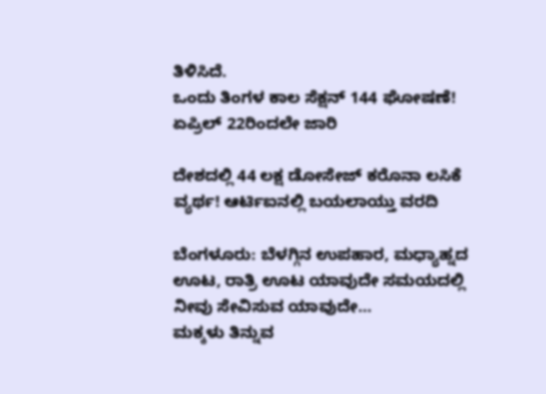ತಿಳಿಸಿದೆ.
ಒಂದು ತಿಂಗಳ ಕಾಲ ಸೆಕ್ಷನ್ 144 ಘೋಷಣೆ! ಏಪ್ರಿಲ್ 22ರಿಂದಲೇ ಜಾರಿ

ದೇಶದಲ್ಲಿ 44 ಲಕ್ಷ ಡೋಸೇಜ್ ಕರೊನಾ ಲಸಿಕೆ ವ್ಯರ್ಥ! ಆರ್ಟಿಐನಲ್ಲಿ ಬಯಲಾಯ್ತು ವರದಿ

ಬೆಂಗಳೂರು: ಬೆಳಗ್ಗಿನ ಉಪಹಾರ, ಮಧ್ಯಾಹ್ನದ ಊಟ, ರಾತ್ರಿ ಊಟ ಯಾವುದೇ ಸಮಯದಲ್ಲಿ ನೀವು ಸೇವಿಸುವ ಯಾವುದೇ…
ಮಕ್ಕಳು ತಿನ್ನುವ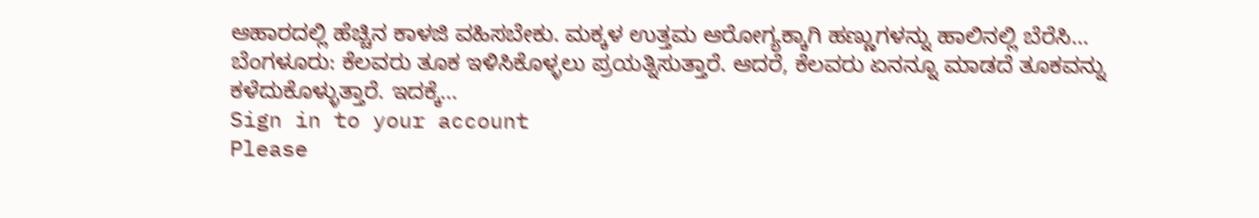ಆಹಾರದಲ್ಲಿ ಹೆಚ್ಚಿನ ಕಾಳಜಿ ವಹಿಸಬೇಕು. ಮಕ್ಕಳ ಉತ್ತಮ ಆರೋಗ್ಯಕ್ಕಾಗಿ ಹಣ್ಣುಗಳನ್ನು ಹಾಲಿನಲ್ಲಿ ಬೆರೆಸಿ…
ಬೆಂಗಳೂರು: ಕೆಲವರು ತೂಕ ಇಳಿಸಿಕೊಳ್ಳಲು ಪ್ರಯತ್ನಿಸುತ್ತಾರೆ. ಆದರೆ, ಕೆಲವರು ಏನನ್ನೂ ಮಾಡದೆ ತೂಕವನ್ನು ಕಳೆದುಕೊಳ್ಳುತ್ತಾರೆ. ಇದಕ್ಕೆ…
Sign in to your account
Please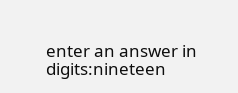enter an answer in digits:nineteen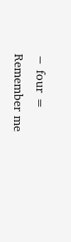− four =
Remember me